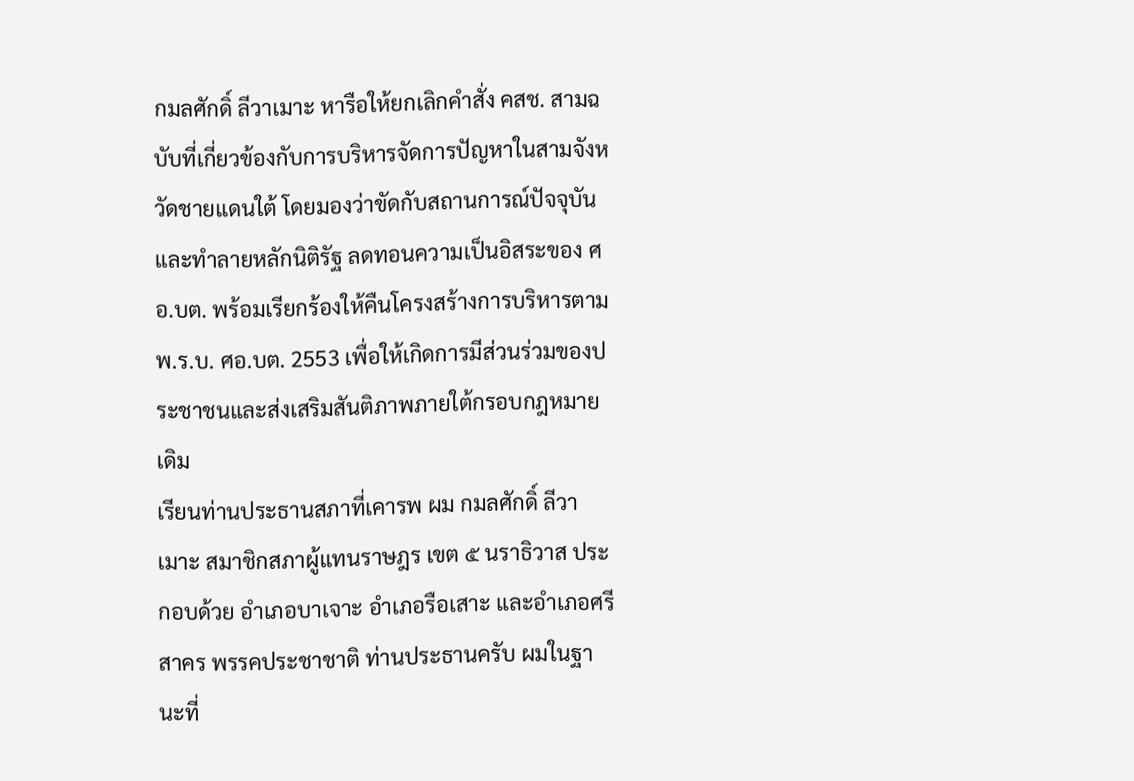กมลศักดิ์ ลีวาเมาะ หารือให้ยกเลิกคำสั่ง คสช. สามฉบับที่เกี่ยวข้องกับการบริหารจัดการปัญหาในสามจังหวัดชายแดนใต้ โดยมองว่าขัดกับสถานการณ์ปัจจุบันและทำลายหลักนิติรัฐ ลดทอนความเป็นอิสระของ ศอ.บต. พร้อมเรียกร้องให้คืนโครงสร้างการบริหารตาม พ.ร.บ. ศอ.บต. 2553 เพื่อให้เกิดการมีส่วนร่วมของประชาชนและส่งเสริมสันติภาพภายใต้กรอบกฎหมายเดิม
เรียนท่านประธานสภาที่เคารพ ผม กมลศักดิ์ ลีวาเมาะ สมาชิกสภาผู้แทนราษฎร เขต ๕ นราธิวาส ประกอบด้วย อำเภอบาเจาะ อำเภอรือเสาะ และอำเภอศรีสาคร พรรคประชาชาติ ท่านประธานครับ ผมในฐานะที่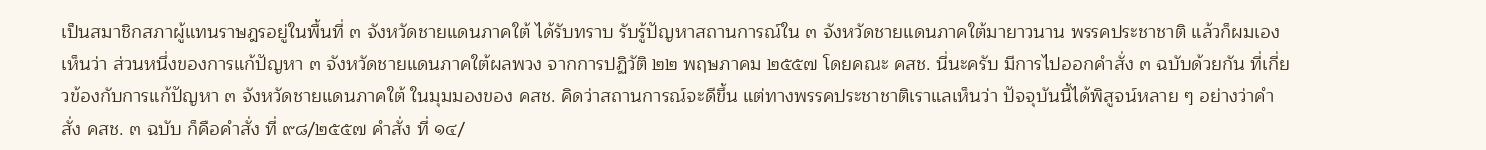เป็นสมาชิกสภาผู้แทนราษฎรอยู่ในพื้นที่ ๓ จังหวัดชายแดนภาคใต้ ได้รับทราบ รับรู้ปัญหาสถานการณ์ใน ๓ จังหวัดชายแดนภาคใต้มายาวนาน พรรคประชาชาติ แล้วก็ผมเองเห็นว่า ส่วนหนึ่งของการแก้ปัญหา ๓ จังหวัดชายแดนภาคใต้ผลพวง จากการปฏิวัติ ๒๒ พฤษภาคม ๒๕๕๗ โดยคณะ คสช. นี่นะครับ มีการไปออกคำสั่ง ๓ ฉบับด้วยกัน ที่เกี่ยวข้องกับการแก้ปัญหา ๓ จังหวัดชายแดนภาคใต้ ในมุมมองของ คสช. คิดว่าสถานการณ์จะดีขึ้น แต่ทางพรรคประชาชาติเราแลเห็นว่า ปัจจุบันนี้ได้พิสูจน์หลาย ๆ อย่างว่าคำสั่ง คสช. ๓ ฉบับ ก็คือคำสั่ง ที่ ๙๘/๒๕๕๗ คำสั่ง ที่ ๑๔/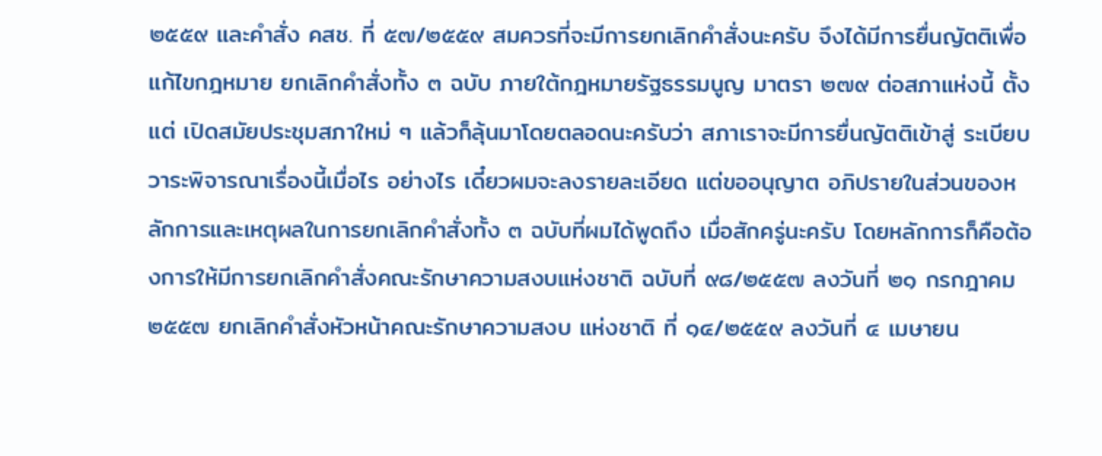๒๕๕๙ และคำสั่ง คสช. ที่ ๕๗/๒๕๕๙ สมควรที่จะมีการยกเลิกคำสั่งนะครับ จึงได้มีการยื่นญัตติเพื่อแก้ไขกฎหมาย ยกเลิกคำสั่งทั้ง ๓ ฉบับ ภายใต้กฎหมายรัฐธรรมนูญ มาตรา ๒๗๙ ต่อสภาแห่งนี้ ตั้งแต่ เปิดสมัยประชุมสภาใหม่ ๆ แล้วก็ลุ้นมาโดยตลอดนะครับว่า สภาเราจะมีการยื่นญัตติเข้าสู่ ระเบียบวาระพิจารณาเรื่องนี้เมื่อไร อย่างไร เดี๋ยวผมจะลงรายละเอียด แต่ขออนุญาต อภิปรายในส่วนของหลักการและเหตุผลในการยกเลิกคำสั่งทั้ง ๓ ฉบับที่ผมได้พูดถึง เมื่อสักครู่นะครับ โดยหลักการก็คือต้องการให้มีการยกเลิกคำสั่งคณะรักษาความสงบแห่งชาติ ฉบับที่ ๙๘/๒๕๕๗ ลงวันที่ ๒๑ กรกฎาคม ๒๕๕๗ ยกเลิกคำสั่งหัวหน้าคณะรักษาความสงบ แห่งชาติ ที่ ๑๔/๒๕๕๙ ลงวันที่ ๔ เมษายน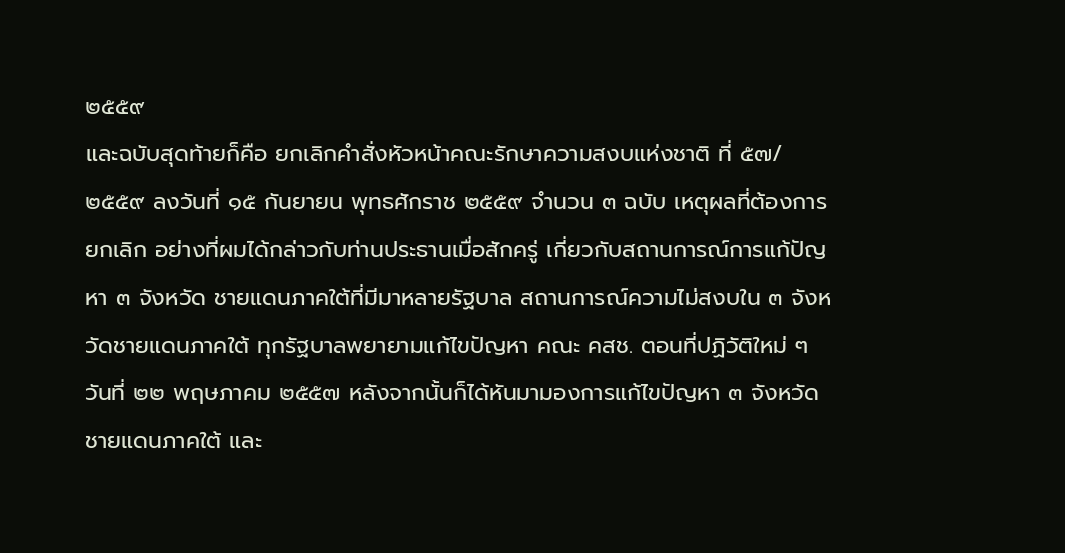๒๕๕๙
และฉบับสุดท้ายก็คือ ยกเลิกคำสั่งหัวหน้าคณะรักษาความสงบแห่งชาติ ที่ ๕๗/๒๕๕๙ ลงวันที่ ๑๕ กันยายน พุทธศักราช ๒๕๕๙ จำนวน ๓ ฉบับ เหตุผลที่ต้องการ ยกเลิก อย่างที่ผมได้กล่าวกับท่านประธานเมื่อสักครู่ เกี่ยวกับสถานการณ์การแก้ปัญหา ๓ จังหวัด ชายแดนภาคใต้ที่มีมาหลายรัฐบาล สถานการณ์ความไม่สงบใน ๓ จังหวัดชายแดนภาคใต้ ทุกรัฐบาลพยายามแก้ไขปัญหา คณะ คสช. ตอนที่ปฏิวัติใหม่ ๆ วันที่ ๒๒ พฤษภาคม ๒๕๕๗ หลังจากนั้นก็ได้หันมามองการแก้ไขปัญหา ๓ จังหวัดชายแดนภาคใต้ และ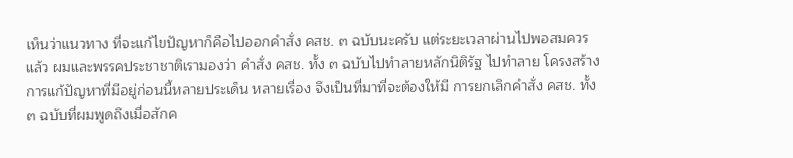เห็นว่าแนวทาง ที่จะแก้ไขปัญหาก็คือไปออกคำสั่ง คสช. ๓ ฉบับนะครับ แต่ระยะเวลาผ่านไปพอสมควรแล้ว ผมและพรรคประชาชาติเรามองว่า คำสั่ง คสช. ทั้ง ๓ ฉบับไปทำลายหลักนิติรัฐ ไปทำลาย โครงสร้างการแก้ปัญหาที่มีอยู่ก่อนนี้หลายประเด็น หลายเรื่อง จึงเป็นที่มาที่จะต้องให้มี การยกเลิกคำสั่ง คสช. ทั้ง ๓ ฉบับที่ผมพูดถึงเมื่อสักค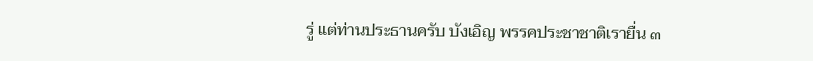รู่ แต่ท่านประธานครับ บังเอิญ พรรคประชาชาติเรายื่น ๓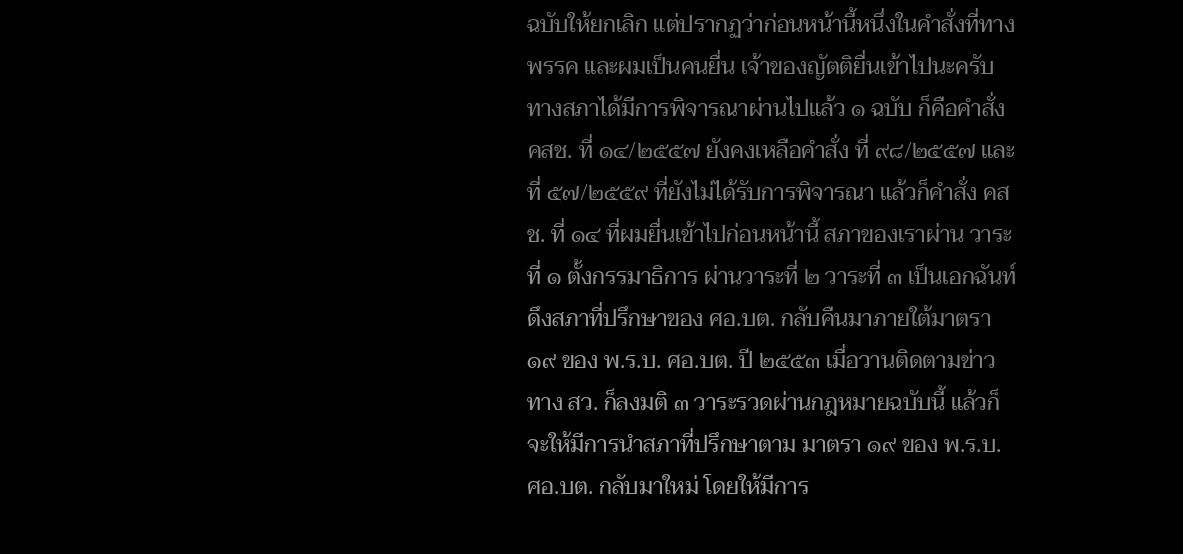ฉบับให้ยกเลิก แต่ปรากฏว่าก่อนหน้านี้หนึ่งในคำสั่งที่ทางพรรค และผมเป็นคนยื่น เจ้าของญัตติยื่นเข้าไปนะครับ ทางสภาได้มีการพิจารณาผ่านไปแล้ว ๑ ฉบับ ก็คือคำสั่ง คสช. ที่ ๑๔/๒๕๕๗ ยังคงเหลือคำสั่ง ที่ ๙๘/๒๕๕๗ และ ที่ ๕๗/๒๕๕๙ ที่ยังไม่ได้รับการพิจารณา แล้วก็คำสั่ง คสช. ที่ ๑๔ ที่ผมยื่นเข้าไปก่อนหน้านี้ สภาของเราผ่าน วาระที่ ๑ ตั้งกรรมาธิการ ผ่านวาระที่ ๒ วาระที่ ๓ เป็นเอกฉันท์ ดึงสภาที่ปรึกษาของ ศอ.บต. กลับคืนมาภายใต้มาตรา ๑๙ ของ พ.ร.บ. ศอ.บต. ปี ๒๕๕๓ เมื่อวานติดตามข่าว ทาง สว. ก็ลงมติ ๓ วาระรวดผ่านกฎหมายฉบับนี้ แล้วก็จะให้มีการนำสภาที่ปรึกษาตาม มาตรา ๑๙ ของ พ.ร.บ. ศอ.บต. กลับมาใหม่ โดยให้มีการ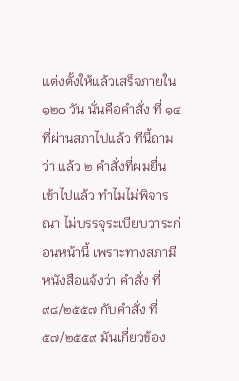แต่งตั้งให้แล้วเสร็จภายใน ๑๒๐ วัน นั่นคือคำสั่ง ที่ ๑๔ ที่ผ่านสภาไปแล้ว ทีนี้ถามว่า แล้ว ๒ คำสั่งที่ผมยื่นเข้าไปแล้ว ทำไมไม่พิจารณา ไม่บรรจุระเบียบวาระก่อนหน้านี้ เพราะทางสภามีหนังสือแจ้งว่า คำสั่ง ที่ ๙๘/๒๕๕๗ กับคำสั่ง ที่ ๕๗/๒๕๕๙ มันเกี่ยวข้อง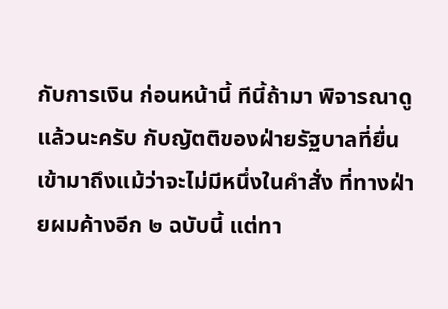กับการเงิน ก่อนหน้านี้ ทีนี้ถ้ามา พิจารณาดูแล้วนะครับ กับญัตติของฝ่ายรัฐบาลที่ยื่นเข้ามาถึงแม้ว่าจะไม่มีหนึ่งในคำสั่ง ที่ทางฝ่ายผมค้างอีก ๒ ฉบับนี้ แต่ทา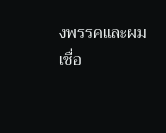งพรรคและผมเชื่อ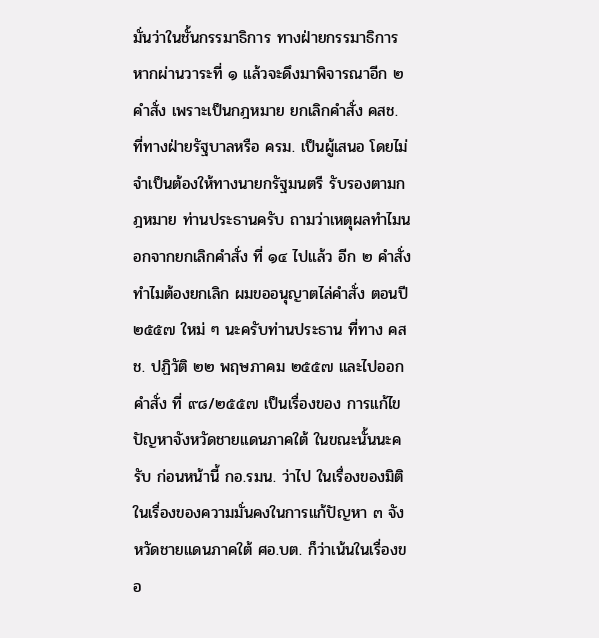มั่นว่าในชั้นกรรมาธิการ ทางฝ่ายกรรมาธิการหากผ่านวาระที่ ๑ แล้วจะดึงมาพิจารณาอีก ๒ คำสั่ง เพราะเป็นกฎหมาย ยกเลิกคำสั่ง คสช. ที่ทางฝ่ายรัฐบาลหรือ ครม. เป็นผู้เสนอ โดยไม่จำเป็นต้องให้ทางนายกรัฐมนตรี รับรองตามกฎหมาย ท่านประธานครับ ถามว่าเหตุผลทำไมนอกจากยกเลิกคำสั่ง ที่ ๑๔ ไปแล้ว อีก ๒ คำสั่งทำไมต้องยกเลิก ผมขออนุญาตไล่คำสั่ง ตอนปี ๒๕๕๗ ใหม่ ๆ นะครับท่านประธาน ที่ทาง คสช. ปฏิวัติ ๒๒ พฤษภาคม ๒๕๕๗ และไปออกคำสั่ง ที่ ๙๘/๒๕๕๗ เป็นเรื่องของ การแก้ไขปัญหาจังหวัดชายแดนภาคใต้ ในขณะนั้นนะครับ ก่อนหน้านี้ กอ.รมน. ว่าไป ในเรื่องของมิติในเรื่องของความมั่นคงในการแก้ปัญหา ๓ จังหวัดชายแดนภาคใต้ ศอ.บต. ก็ว่าเน้นในเรื่องขอ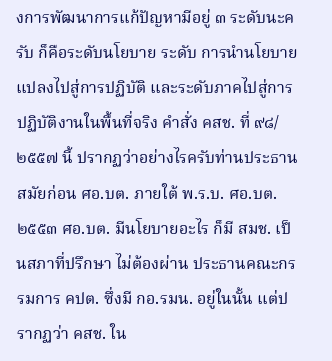งการพัฒนาการแก้ปัญหามีอยู่ ๓ ระดับนะครับ ก็คือระดับนโยบาย ระดับ การนำนโยบายแปลงไปสู่การปฏิบัติ และระดับภาคไปสู่การปฏิบัติงานในพื้นที่จริง คำสั่ง คสช. ที่ ๙๘/๒๕๕๗ นี้ ปรากฏว่าอย่างไรครับท่านประธาน สมัยก่อน ศอ.บต. ภายใต้ พ.ร.บ. ศอ.บต. ๒๕๕๓ ศอ.บต. มีนโยบายอะไร ก็มี สมช. เป็นสภาที่ปรึกษา ไม่ต้องผ่าน ประธานคณะกรรมการ คปต. ซึ่งมี กอ.รมน. อยู่ในนั้น แต่ปรากฏว่า คสช. ใน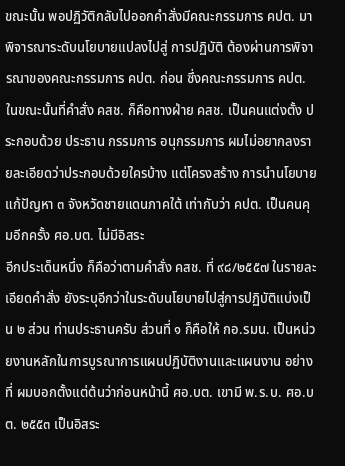ขณะนั้น พอปฏิวัติกลับไปออกคำสั่งมีคณะกรรมการ คปต. มาพิจารณาระดับนโยบายแปลงไปสู่ การปฏิบัติ ต้องผ่านการพิจารณาของคณะกรรมการ คปต. ก่อน ซึ่งคณะกรรมการ คปต. ในขณะนั้นที่คำสั่ง คสช. ก็คือทางฝ่าย คสช. เป็นคนแต่งตั้ง ประกอบด้วย ประธาน กรรมการ อนุกรรมการ ผมไม่อยากลงรายละเอียดว่าประกอบด้วยใครบ้าง แต่โครงสร้าง การนำนโยบายแก้ปัญหา ๓ จังหวัดชายแดนภาคใต้ เท่ากับว่า คปต. เป็นคนคุมอีกครั้ง ศอ.บต. ไม่มีอิสระ
อีกประเด็นหนึ่ง ก็คือว่าตามคำสั่ง คสช. ที่ ๙๘/๒๕๕๗ ในรายละเอียดคำสั่ง ยังระบุอีกว่าในระดับนโยบายไปสู่การปฏิบัติแบ่งเป็น ๒ ส่วน ท่านประธานครับ ส่วนที่ ๑ ก็คือให้ กอ.รมน. เป็นหน่วยงานหลักในการบูรณาการแผนปฏิบัติงานและแผนงาน อย่างที่ ผมบอกตั้งแต่ต้นว่าก่อนหน้านี้ ศอ.บต. เขามี พ.ร.บ. ศอ.บต. ๒๕๕๓ เป็นอิสระ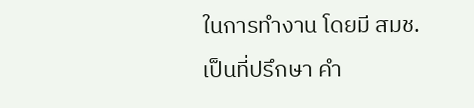ในการทำงาน โดยมี สมช. เป็นที่ปรึกษา คำ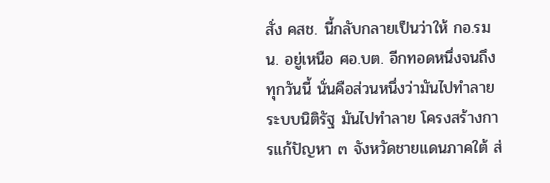สั่ง คสช. นี้กลับกลายเป็นว่าให้ กอ.รมน. อยู่เหนือ ศอ.บต. อีกทอดหนึ่งจนถึงทุกวันนี้ นั่นคือส่วนหนึ่งว่ามันไปทำลายระบบนิติรัฐ มันไปทำลาย โครงสร้างการแก้ปัญหา ๓ จังหวัดชายแดนภาคใต้ ส่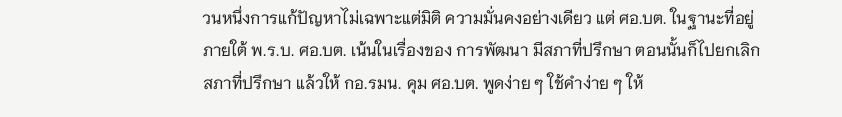วนหนึ่งการแก้ปัญหาไม่เฉพาะแต่มิติ ความมั่นคงอย่างเดียว แต่ ศอ.บต. ในฐานะที่อยู่ภายใต้ พ.ร.บ. ศอ.บต. เน้นในเรื่องของ การพัฒนา มีสภาที่ปรึกษา ตอนนั้นก็ไปยกเลิกสภาที่ปรึกษา แล้วให้ กอ.รมน. คุม ศอ.บต. พูดง่าย ๆ ใช้คำง่าย ๆ ให้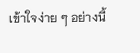เข้าใจง่าย ๆ อย่างนี้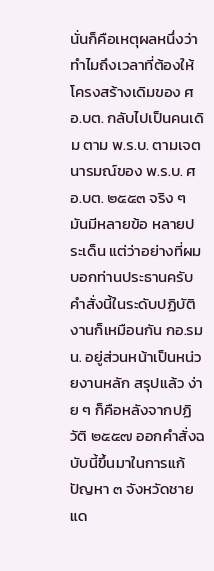นั่นก็คือเหตุผลหนึ่งว่าทำไมถึงเวลาที่ต้องให้ โครงสร้างเดิมของ ศอ.บต. กลับไปเป็นคนเดิม ตาม พ.ร.บ. ตามเจตนารมณ์ของ พ.ร.บ. ศอ.บต. ๒๕๕๓ จริง ๆ มันมีหลายข้อ หลายประเด็น แต่ว่าอย่างที่ผมบอกท่านประธานครับ คำสั่งนี้ในระดับปฏิบัติงานก็เหมือนกัน กอ.รมน. อยู่ส่วนหน้าเป็นหน่วยงานหลัก สรุปแล้ว ง่าย ๆ ก็คือหลังจากปฏิวัติ ๒๕๕๗ ออกคำสั่งฉบับนี้ขึ้นมาในการแก้ปัญหา ๓ จังหวัดชายแด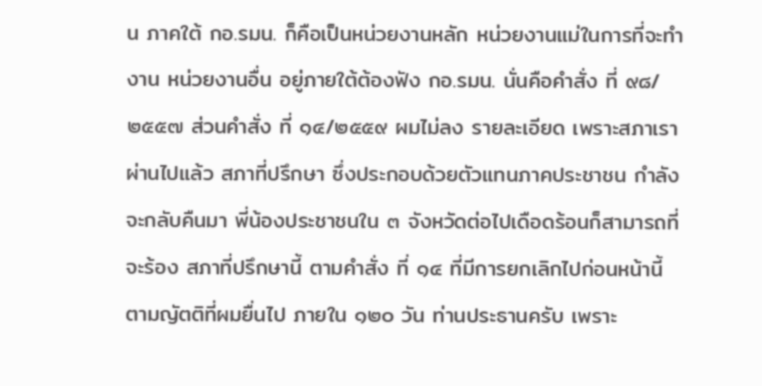น ภาคใต้ กอ.รมน. ก็คือเป็นหน่วยงานหลัก หน่วยงานแม่ในการที่จะทำงาน หน่วยงานอื่น อยู่ภายใต้ต้องฟัง กอ.รมน. นั่นคือคำสั่ง ที่ ๙๘/๒๕๕๗ ส่วนคำสั่ง ที่ ๑๔/๒๕๕๙ ผมไม่ลง รายละเอียด เพราะสภาเราผ่านไปแล้ว สภาที่ปรึกษา ซึ่งประกอบด้วยตัวแทนภาคประชาชน กำลังจะกลับคืนมา พี่น้องประชาชนใน ๓ จังหวัดต่อไปเดือดร้อนก็สามารถที่จะร้อง สภาที่ปรึกษานี้ ตามคำสั่ง ที่ ๑๔ ที่มีการยกเลิกไปก่อนหน้านี้ ตามญัตติที่ผมยื่นไป ภายใน ๑๒๐ วัน ท่านประธานครับ เพราะ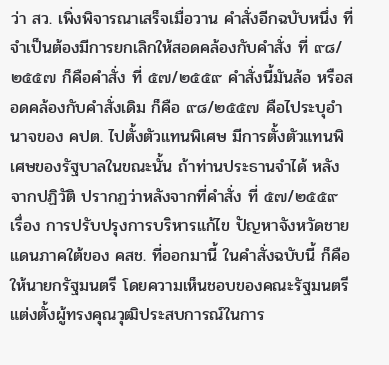ว่า สว. เพิ่งพิจารณาเสร็จเมื่อวาน คำสั่งอีกฉบับหนึ่ง ที่จำเป็นต้องมีการยกเลิกให้สอดคล้องกับคำสั่ง ที่ ๙๘/๒๕๕๗ ก็คือคำสั่ง ที่ ๕๗/๒๕๕๙ คำสั่งนี้มันล้อ หรือสอดคล้องกับคำสั่งเดิม ก็คือ ๙๘/๒๕๕๗ คือไประบุอำนาจของ คปต. ไปตั้งตัวแทนพิเศษ มีการตั้งตัวแทนพิเศษของรัฐบาลในขณะนั้น ถ้าท่านประธานจำได้ หลังจากปฏิวัติ ปรากฏว่าหลังจากที่คำสั่ง ที่ ๕๗/๒๕๕๙ เรื่อง การปรับปรุงการบริหารแก้ไข ปัญหาจังหวัดชายแดนภาคใต้ของ คสช. ที่ออกมานี้ ในคำสั่งฉบับนี้ ก็คือให้นายกรัฐมนตรี โดยความเห็นชอบของคณะรัฐมนตรี แต่งตั้งผู้ทรงคุณวุฒิประสบการณ์ในการ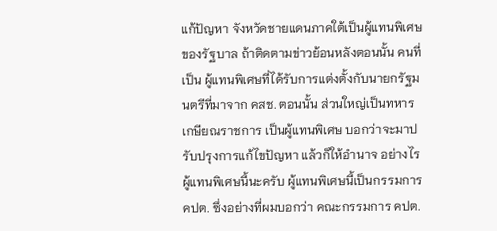แก้ปัญหา จังหวัดชายแดนภาคใต้เป็นผู้แทนพิเศษของรัฐบาล ถ้าติดตามข่าวย้อนหลังตอนนั้น คนที่เป็น ผู้แทนพิเศษที่ได้รับการแต่งตั้งกับนายกรัฐมนตรีที่มาจาก คสช. ตอนนั้น ส่วนใหญ่เป็นทหาร เกษียณราชการ เป็นผู้แทนพิเศษ บอกว่าจะมาปรับปรุงการแก้ไขปัญหา แล้วก็ให้อำนาจ อย่างไร ผู้แทนพิเศษนี้นะครับ ผู้แทนพิเศษนี้เป็นกรรมการ คปต. ซึ่งอย่างที่ผมบอกว่า คณะกรรมการ คปต.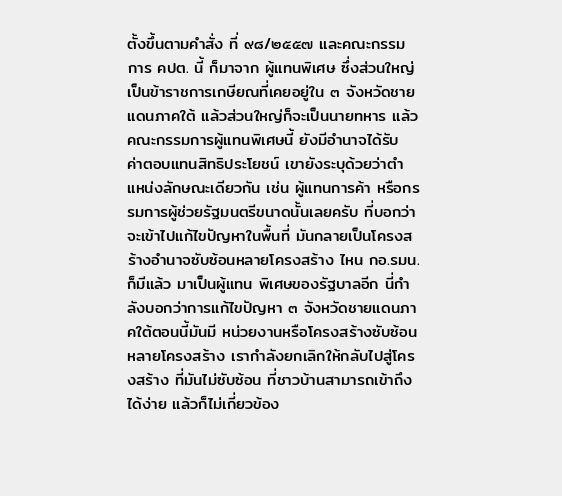ตั้งขึ้นตามคำสั่ง ที่ ๙๘/๒๕๕๗ และคณะกรรมการ คปต. นี้ ก็มาจาก ผู้แทนพิเศษ ซึ่งส่วนใหญ่เป็นข้าราชการเกษียณที่เคยอยู่ใน ๓ จังหวัดชายแดนภาคใต้ แล้วส่วนใหญ่ก็จะเป็นนายทหาร แล้วคณะกรรมการผู้แทนพิเศษนี้ ยังมีอำนาจได้รับ ค่าตอบแทนสิทธิประโยชน์ เขายังระบุด้วยว่าตำแหน่งลักษณะเดียวกัน เช่น ผู้แทนการค้า หรือกรรมการผู้ช่วยรัฐมนตรีขนาดนั้นเลยครับ ที่บอกว่าจะเข้าไปแก้ไขปัญหาในพื้นที่ มันกลายเป็นโครงสร้างอำนาจซับซ้อนหลายโครงสร้าง ไหน กอ.รมน. ก็มีแล้ว มาเป็นผู้แทน พิเศษของรัฐบาลอีก นี่กำลังบอกว่าการแก้ไขปัญหา ๓ จังหวัดชายแดนภาคใต้ตอนนี้มันมี หน่วยงานหรือโครงสร้างซับซ้อนหลายโครงสร้าง เรากำลังยกเลิกให้กลับไปสู่โครงสร้าง ที่มันไม่ซับซ้อน ที่ชาวบ้านสามารถเข้าถึงได้ง่าย แล้วก็ไม่เกี่ยวข้อง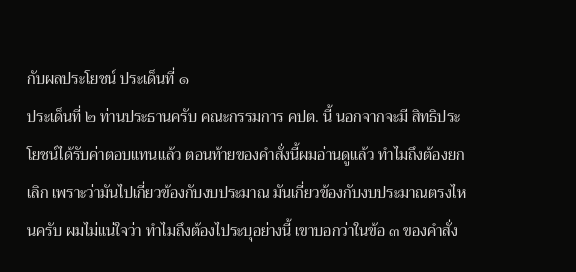กับผลประโยชน์ ประเด็นที่ ๑
ประเด็นที่ ๒ ท่านประธานครับ คณะกรรมการ คปต. นี้ นอกจากจะมี สิทธิประโยชน์ได้รับค่าตอบแทนแล้ว ตอนท้ายของคำสั่งนี้ผมอ่านดูแล้ว ทำไมถึงต้องยกเลิก เพราะว่ามันไปเกี่ยวข้องกับงบประมาณ มันเกี่ยวข้องกับงบประมาณตรงไหนครับ ผมไม่แน่ใจว่า ทำไมถึงต้องไประบุอย่างนี้ เขาบอกว่าในข้อ ๓ ของคำสั่ง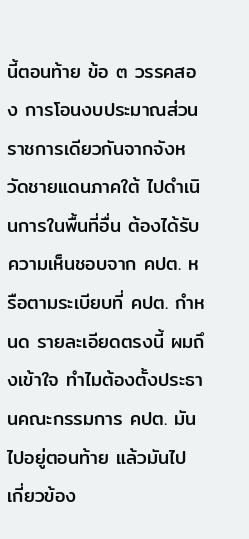นี้ตอนท้าย ข้อ ๓ วรรคสอง การโอนงบประมาณส่วนราชการเดียวกันจากจังหวัดชายแดนภาคใต้ ไปดำเนินการในพื้นที่อื่น ต้องได้รับความเห็นชอบจาก คปต. หรือตามระเบียบที่ คปต. กำหนด รายละเอียดตรงนี้ ผมถึงเข้าใจ ทำไมต้องตั้งประธานคณะกรรมการ คปต. มันไปอยู่ตอนท้าย แล้วมันไป เกี่ยวข้อง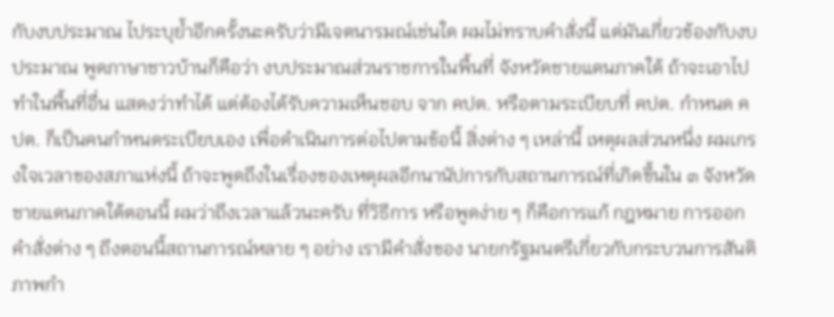กับงบประมาณ ไประบุย้ำอีกครั้งนะครับว่ามีเจตนารมณ์เช่นใด ผมไม่ทราบคำสั่งนี้ แต่มันเกี่ยวข้องกับงบประมาณ พูดภาษาชาวบ้านก็คือว่า งบประมาณส่วนราชการในพื้นที่ จังหวัดชายแดนภาคใต้ ถ้าจะเอาไปทำในพื้นที่อื่น แสดงว่าทำได้ แต่ต้องได้รับความเห็นชอบ จาก คปต. หรือตามระเบียบที่ คปต. กำหนด คปต. ก็เป็นคนกำหนดระเบียบเอง เพื่อดำเนินการต่อไปตามข้อนี้ สิ่งต่าง ๆ เหล่านี้ เหตุผลส่วนหนึ่ง ผมเกรงใจเวลาของสภาแห่งนี้ ถ้าจะพูดถึงในเรื่องของเหตุผลอีกนานัปการกับสถานการณ์ที่เกิดขึ้นใน ๓ จังหวัด ชายแดนภาคใต้ตอนนี้ ผมว่าถึงเวลาแล้วนะครับ ที่วิธีการ หรือพูดง่าย ๆ ก็คือการแก้ กฎหมาย การออกคำสั่งต่าง ๆ ถึงตอนนี้สถานการณ์หลาย ๆ อย่าง เรามีคำสั่งของ นายกรัฐมนตรีเกี่ยวกับกระบวนการสันติภาพกำ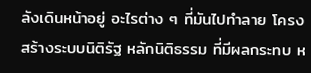ลังเดินหน้าอยู่ อะไรต่าง ๆ ที่มันไปทำลาย โครงสร้างระบบนิติรัฐ หลักนิติธรรม ที่มีผลกระทบ ห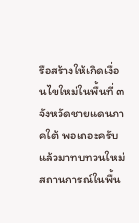รือสร้างให้เกิดเงื่อนไขใหม่ในพื้นที่ ๓ จังหวัดชายแดนภาคใต้ พอเถอะครับ แล้วมาทบทวนใหม่ สถานการณ์ในพื้น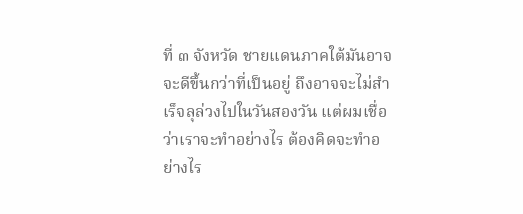ที่ ๓ จังหวัด ชายแดนภาคใต้มันอาจจะดีขึ้นกว่าที่เป็นอยู่ ถึงอาจจะไม่สำเร็จลุล่วงไปในวันสองวัน แต่ผมเชื่อว่าเราจะทำอย่างไร ต้องคิดจะทำอย่างไร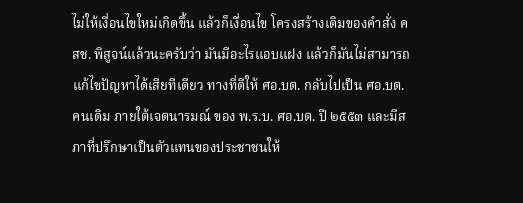ไม่ให้เงื่อนไขใหม่เกิดขึ้น แล้วก็เงื่อนไข โครงสร้างเดิมของคำสั่ง คสช. พิสูจน์แล้วนะครับว่า มันมีอะไรแอบแฝง แล้วก็มันไม่สามารถ แก้ไขปัญหาได้เสียทีเดียว ทางที่ดีให้ ศอ.บต. กลับไปเป็น ศอ.บต. คนเดิม ภายใต้เจตนารมณ์ ของ พ.ร.บ. ศอ.บต. ปี ๒๕๕๓ และมีสภาที่ปรึกษาเป็นตัวแทนของประชาชนให้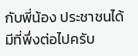กับพี่น้อง ประชาชนได้มีที่พึ่งต่อไปครับ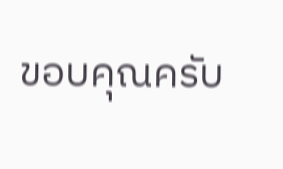ขอบคุณครับ